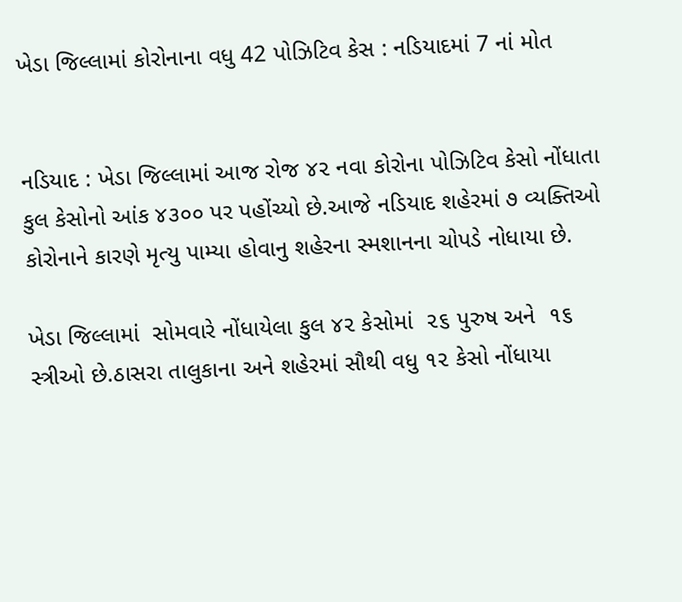ખેડા જિલ્લામાં કોરોનાના વધુ 42 પોઝિટિવ કેસ : નડિયાદમાં 7 નાં મોત


નડિયાદ : ખેડા જિલ્લામાં આજ રોજ ૪૨ નવા કોરોના પોઝિટિવ કેસો નોંધાતા કુલ કેસોનો આંક ૪૩૦૦ પર પહોંચ્યો છે.આજે નડિયાદ શહેરમાં ૭ વ્યક્તિઓ કોરોનાને કારણે મૃત્યુ પામ્યા હોવાનુ શહેરના સ્મશાનના ચોપડે નોધાયા છે.

ખેડા જિલ્લામાં  સોમવારે નોંધાયેલા કુલ ૪૨ કેસોમાં  ૨૬ પુરુષ અને  ૧૬ સ્ત્રીઓ છે.ઠાસરા તાલુકાના અને શહેરમાં સૌથી વધુ ૧૨ કેસો નોંધાયા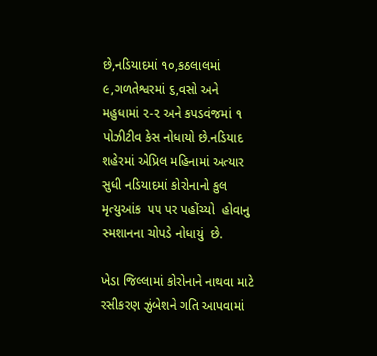છે,નડિયાદમાં ૧૦,કઠલાલમાં ૯,ગળતેશ્વરમાં ૬,વસો અને મહુધામાં ૨-૨ અને કપડવંજમાં ૧ પોઝીટીવ કેસ નોધાયો છે.નડિયાદ શહેરમાં એપ્રિલ મહિનામાં અત્યાર સુધી નડિયાદમાં કોરોનાનો કુલ મૃત્યુઆંક  ૫૫ પર પહોંચ્યો  હોવાનુ સ્મશાનના ચોપડે નોધાયું  છે.

ખેડા જિલ્લામાં કોરોનાને નાથવા માટે રસીકરણ ઝુંબેશને ગતિ આપવામાં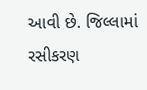આવી છે. જિલ્લામાં રસીકરણ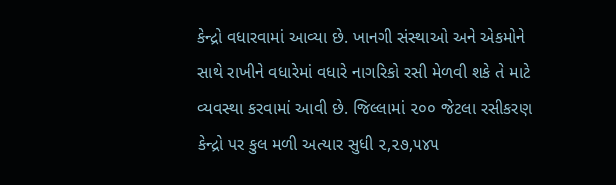કેન્દ્રો વધારવામાં આવ્યા છે. ખાનગી સંસ્થાઓ અને એકમોને સાથે રાખીને વધારેમાં વધારે નાગરિકો રસી મેળવી શકે તે માટે વ્યવસ્થા કરવામાં આવી છે. જિલ્લામાં ૨૦૦ જેટલા રસીકરણ કેન્દ્રો પર કુલ મળી અત્યાર સુધી ૨,૨૭,૫૪૫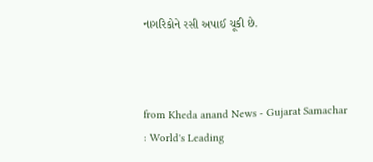નાગરિકોને રસી અપાઈ ચૂકી છે.



from Kheda anand News - Gujarat Samachar : World's Leading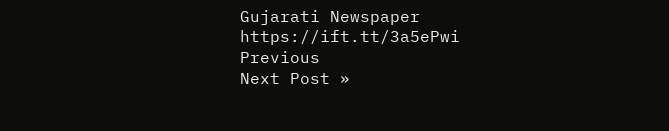Gujarati Newspaper https://ift.tt/3a5ePwi
Previous
Next Post »